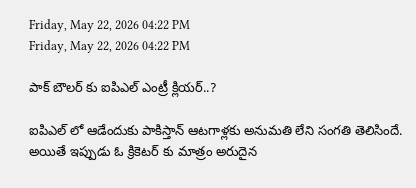Friday, May 22, 2026 04:22 PM
Friday, May 22, 2026 04:22 PM

పాక్ బౌలర్ కు ఐపిఎల్ ఎంట్రీ క్లియర్..?

ఐపిఎల్ లో ఆడేందుకు పాకిస్తాన్ ఆటగాళ్లకు అనుమతి లేని సంగతి తెలిసిందే. అయితే ఇప్పుడు ఓ క్రికెటర్ కు మాత్రం అరుదైన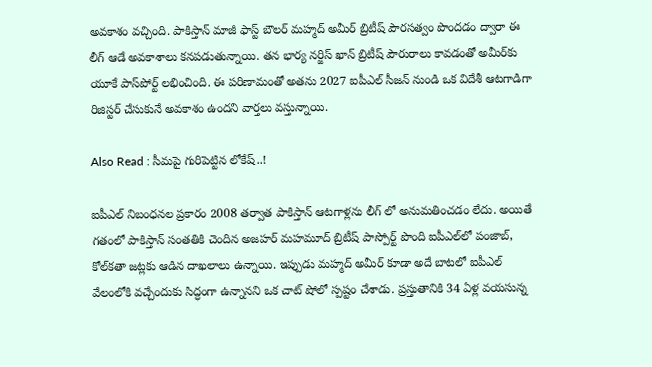అవకాశం వచ్చింది. పాకిస్తాన్ మాజీ ఫాస్ట్ బౌలర్ మహ్మద్ అమీర్ బ్రిటీష్ పౌరసత్వం పొందడం ద్వారా ఈ లీగ్ ఆడే అవకాశాలు కనపడుతున్నాయి. తన భార్య నర్జిస్ ఖాన్ బ్రిటీష్ పౌరురాలు కావడంతో అమీర్‌కు యూకే పాస్‌పోర్ట్ లభించింది. ఈ పరిణామంతో అతను 2027 ఐపీఎల్ సీజన్ నుండి ఒక విదేశీ ఆటగాడిగా రిజిస్టర్ చేసుకునే అవకాశం ఉందని వార్తలు వస్తున్నాయి.

Also Read : సీమపై గురిపెట్టిన లోకేష్..!

ఐపీఎల్ నిబంధనల ప్రకారం 2008 తర్వాత పాకిస్తాన్ ఆటగాళ్లను లీగ్‌ లో అనుమతించడం లేదు. అయితే గతంలో పాకిస్తాన్ సంతతికి చెందిన అజహర్ మహమూద్ బ్రిటీష్ పాస్పోర్ట్ పొంది ఐపీఎల్‌లో పంజాబ్, కోల్‌కతా జట్లకు ఆడిన దాఖలాలు ఉన్నాయి. ఇప్పుడు మహ్మద్ అమీర్ కూడా అదే బాటలో ఐపీఎల్ వేలంలోకి వచ్చేందుకు సిద్ధంగా ఉన్నానని ఒక చాట్ షోలో స్పష్టం చేశాడు. ప్రస్తుతానికి 34 ఏళ్ల వయసున్న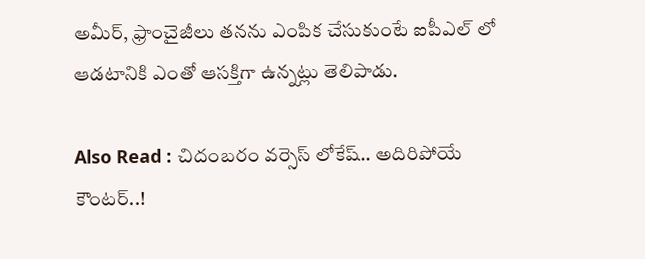అమీర్, ఫ్రాంచైజీలు తనను ఎంపిక చేసుకుంటే ఐపీఎల్‌ లో ఆడటానికి ఎంతో ఆసక్తిగా ఉన్నట్లు తెలిపాడు.

Also Read : చిదంబరం వర్సెస్ లోకేష్.. అదిరిపోయే కౌంటర్..!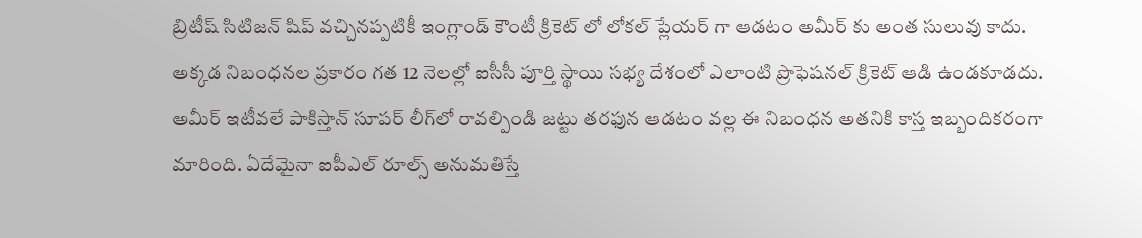బ్రిటీష్ సిటిజన్‌ షిప్ వచ్చినప్పటికీ ఇంగ్లాండ్ కౌంటీ క్రికెట్‌ లో లోకల్ ప్లేయర్‌ గా ఆడటం అమీర్‌ కు అంత సులువు కాదు. అక్కడ నిబంధనల ప్రకారం గత 12 నెలల్లో ఐసీసీ పూర్తి స్థాయి సభ్య దేశంలో ఎలాంటి ప్రొఫెషనల్ క్రికెట్ ఆడి ఉండకూడదు. అమీర్ ఇటీవలే పాకిస్తాన్ సూపర్ లీగ్‌లో రావల్పిండి జట్టు తరఫున ఆడటం వల్ల ఈ నిబంధన అతనికి కాస్త ఇబ్బందికరంగా మారింది. ఏదేమైనా ఐపీఎల్ రూల్స్ అనుమతిస్తే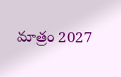మాత్రం 2027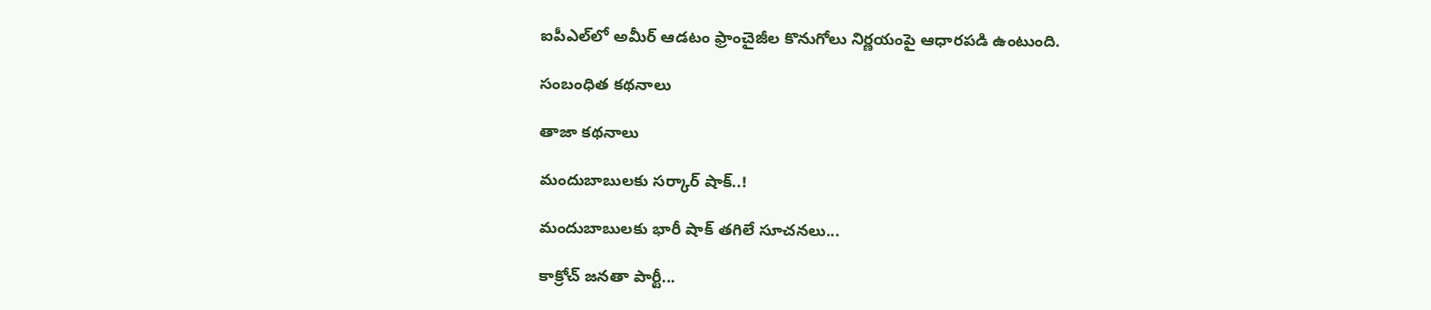ఐపీఎల్‌లో అమీర్ ఆడటం ఫ్రాంచైజీల కొనుగోలు నిర్ణయంపై ఆధారపడి ఉంటుంది.

సంబంధిత కథనాలు

తాజా కథనాలు

మందుబాబులకు సర్కార్ షాక్..!

మందుబాబులకు భారీ షాక్ తగిలే సూచనలు...

కాక్రోచ్ జనతా పార్టీ...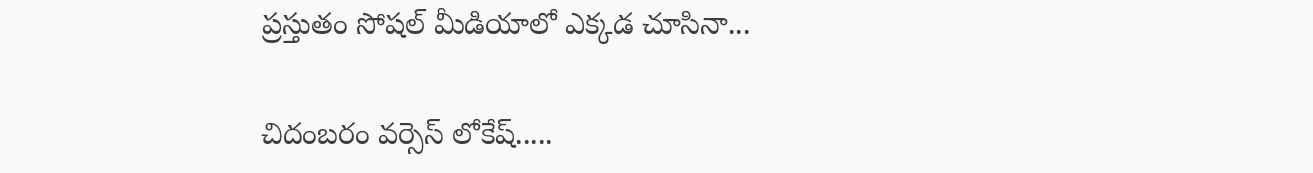ప్రస్తుతం సోషల్ మీడియాలో ఎక్కడ చూసినా...

చిదంబరం వర్సెస్ లోకేష్.....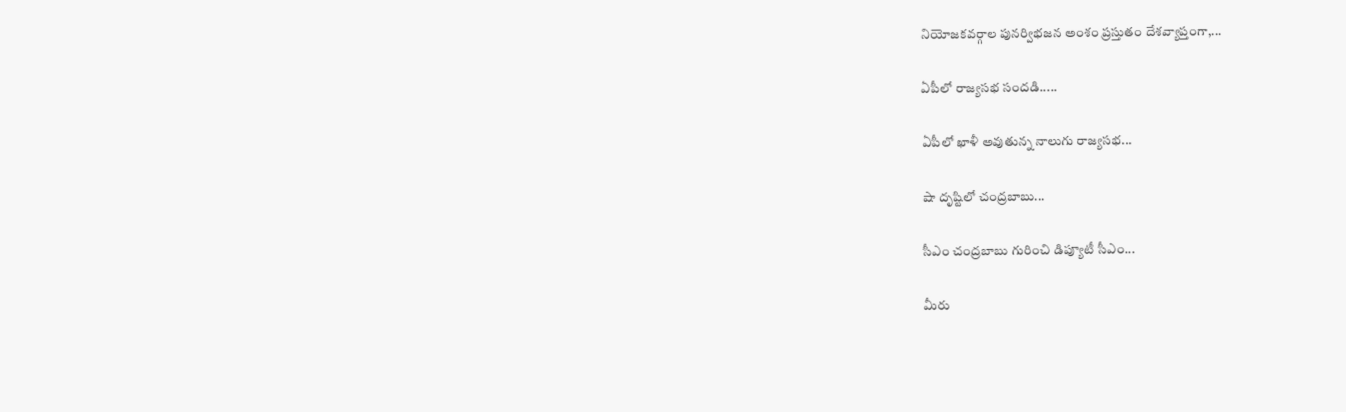నియోజకవర్గాల పునర్విభజన అంశం ప్రస్తుతం దేశవ్యాప్తంగా,...

ఏపీలో రాజ్యసభ సందడి.....

ఏపీలో ఖాళీ అవుతున్న నాలుగు రాజ్యసభ...

షా దృష్టిలో చంద్రబాబు...

సీఎం చంద్రబాబు గురించి డిప్యూటీ సీఎం...

మీరు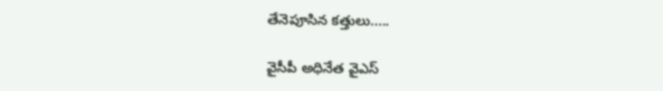తేనెపూసిన కత్తులు.....

వైసీపీ అధినేత వైఎస్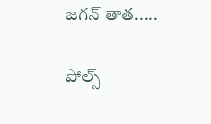జగన్ తాత.....

పోల్స్